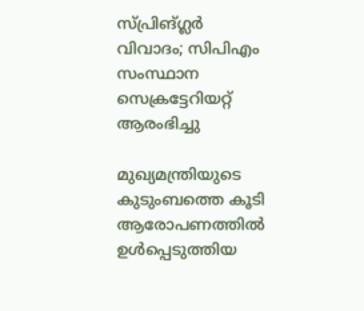സ്പ്രിങ്ഗ്ലര്‍ വിവാദം; സിപിഎം സംസ്ഥാന സെക്രട്ടേറിയറ്റ് ആരംഭിച്ചു

മുഖ്യമന്ത്രിയുടെ കുടുംബത്തെ കൂടി ആരോപണത്തിൽ ഉൾപ്പെടുത്തിയ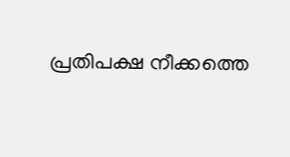പ്രതിപക്ഷ നീക്കത്തെ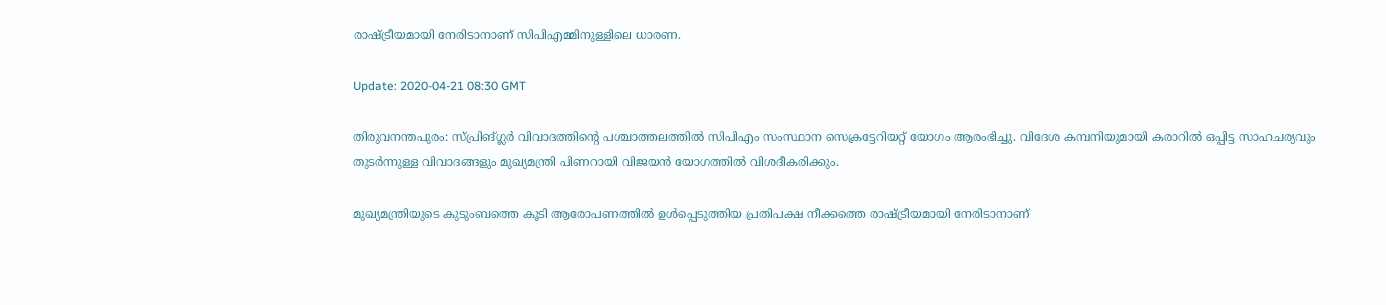രാഷ്‌ട്രീയമായി നേരിടാനാണ് സിപിഎമ്മിനുള്ളിലെ ധാരണ.

Update: 2020-04-21 08:30 GMT

തിരുവനന്തപുരം: സ്പ്രിങ്ഗ്ലര്‍ വിവാദത്തിന്‍റെ പശ്ചാത്തലത്തിൽ സിപിഎം സംസ്ഥാന സെക്രട്ടേറിയറ്റ് യോഗം ആരംഭിച്ചു. വിദേശ കമ്പനിയുമായി കരാറിൽ ഒപ്പിട്ട സാഹചര്യവും തുടർന്നുള്ള വിവാദങ്ങളും മുഖ്യമന്ത്രി പിണറായി വിജയൻ യോഗത്തില്‍ വിശദീകരിക്കും.

മുഖ്യമന്ത്രിയുടെ കുടുംബത്തെ കൂടി ആരോപണത്തിൽ ഉൾപ്പെടുത്തിയ പ്രതിപക്ഷ നീക്കത്തെ രാഷ്‌ട്രീയമായി നേരിടാനാണ്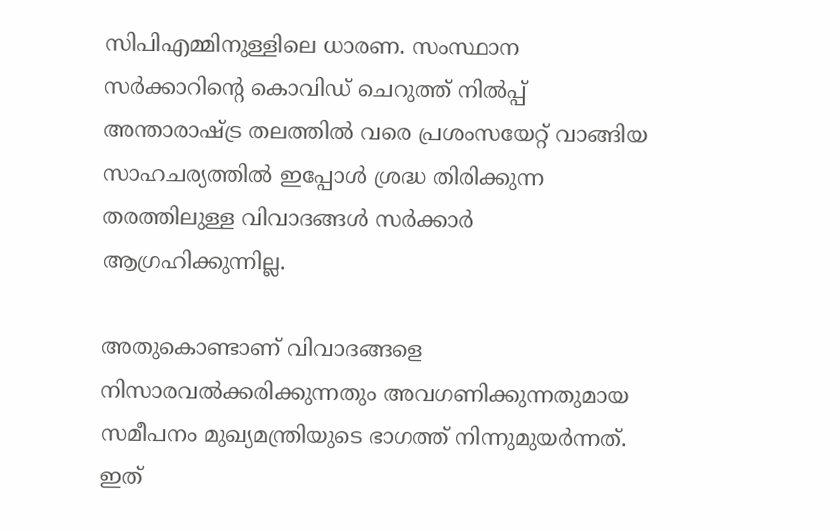സിപിഎമ്മിനുള്ളിലെ ധാരണ. സംസ്ഥാന സർക്കാറിന്‍റെ കൊവിഡ് ചെറുത്ത് നിൽപ്പ് അന്താരാഷ്ട്ര തലത്തിൽ വരെ പ്രശംസയേറ്റ് വാങ്ങിയ സാഹചര്യത്തിൽ ഇപ്പോൾ ശ്രദ്ധ തിരിക്കുന്ന തരത്തിലുള്ള വിവാദങ്ങൾ സർക്കാർ ആഗ്രഹിക്കുന്നില്ല.

അതുകൊണ്ടാണ് വിവാദങ്ങളെ നിസാരവല്‍ക്കരിക്കുന്നതും അവഗണിക്കുന്നതുമായ സമീപനം മുഖ്യമന്ത്രിയുടെ ഭാഗത്ത് നിന്നുമുയർന്നത്. ഇത്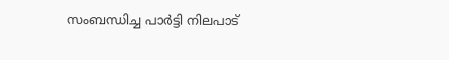സംബന്ധിച്ച പാർട്ടി നിലപാട്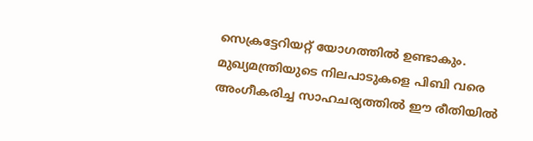സെക്രട്ടേറിയറ്റ് യോഗത്തിൽ ഉണ്ടാകും. മുഖ്യമന്ത്രിയുടെ നിലപാടുകളെ പിബി വരെ അംഗീകരിച്ച സാഹചര്യത്തിൽ ഈ രീതിയിൽ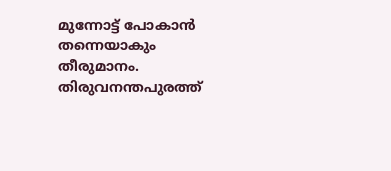മുന്നോട്ട് പോകാൻ തന്നെയാകും തീരുമാനം. തിരുവനന്തപുരത്ത്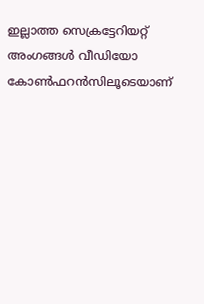ഇല്ലാത്ത സെക്രട്ടേറിയറ്റ് അംഗങ്ങൾ വീഡിയോ കോൺഫറൻസിലൂടെയാണ്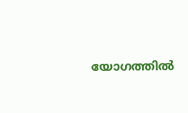യോഗത്തിൽ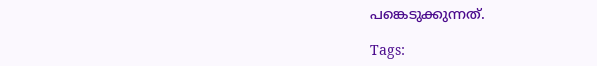പങ്കെടുക്കുന്നത്.

Tags: